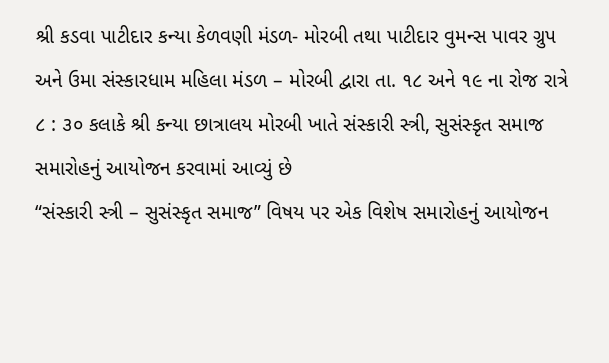શ્રી કડવા પાટીદાર કન્યા કેળવણી મંડળ- મોરબી તથા પાટીદાર વુમન્સ પાવર ગ્રુપ અને ઉમા સંસ્કારધામ મહિલા મંડળ – મોરબી દ્વારા તા. ૧૮ અને ૧૯ ના રોજ રાત્રે ૮ : ૩૦ કલાકે શ્રી કન્યા છાત્રાલય મોરબી ખાતે સંસ્કારી સ્ત્રી, સુસંસ્કૃત સમાજ સમારોહનું આયોજન કરવામાં આવ્યું છે
“સંસ્કારી સ્ત્રી – સુસંસ્કૃત સમાજ” વિષય પર એક વિશેષ સમારોહનું આયોજન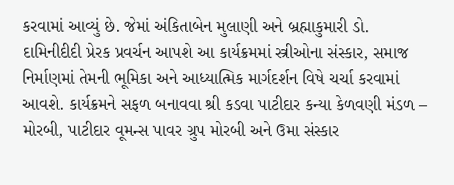કરવામાં આવ્યું છે. જેમાં અંકિતાબેન મુલાણી અને બ્રહ્માકુમારી ડો. દામિનીદીદી પ્રેરક પ્રવર્ચન આપશે આ કાર્યક્રમમાં સ્ત્રીઓના સંસ્કાર, સમાજ નિર્માણમાં તેમની ભૂમિકા અને આધ્યાત્મિક માર્ગદર્શન વિષે ચર્ચા કરવામાં આવશે. કાર્યક્રમને સફળ બનાવવા શ્રી કડવા પાટીદાર કન્યા કેળવણી મંડળ – મોરબી, પાટીદાર વૂમન્સ પાવર ગ્રુપ મોરબી અને ઉમા સંસ્કાર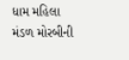ધામ મહિલા મંડળ મોરબીની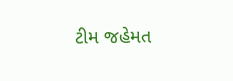ટીમ જહેમત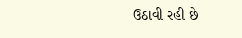ઉઠાવી રહી છે